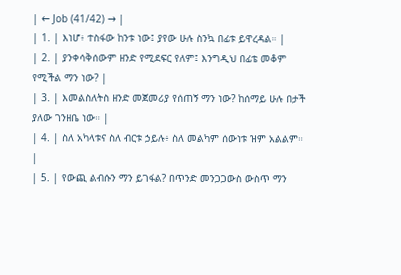| ← Job (41/42) → |
| 1. | እነሆ፥ ተስፋው ከንቱ ነው፤ ያየው ሁሉ ስንኳ በፊቱ ይዋረዳል። |
| 2. | ያንቀሳቅሰውም ዘንድ የሚደፍር የለም፤ እንግዲህ በፊቴ መቆም የሚችል ማን ነው? |
| 3. | እመልስለትስ ዘንድ መጀመሪያ የሰጠኝ ማን ነው? ከሰማይ ሁሉ በታች ያለው ገንዘቤ ነው። |
| 4. | ስለ አካላቱና ስለ ብርቱ ኃይሉ፥ ስለ መልካም ሰውነቱ ዝም አልልም። |
| 5. | የውጪ ልብሱን ማን ይገፋል? በጥንድ መንጋጋውስ ውስጥ ማን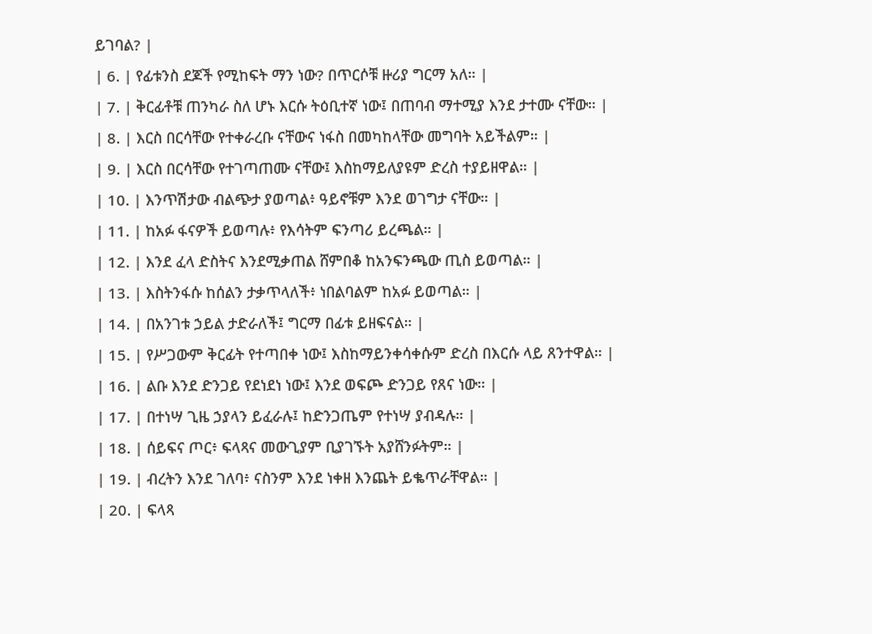ይገባል? |
| 6. | የፊቱንስ ደጆች የሚከፍት ማን ነው? በጥርሶቹ ዙሪያ ግርማ አለ። |
| 7. | ቅርፊቶቹ ጠንካራ ስለ ሆኑ እርሱ ትዕቢተኛ ነው፤ በጠባብ ማተሚያ እንደ ታተሙ ናቸው። |
| 8. | እርስ በርሳቸው የተቀራረቡ ናቸውና ነፋስ በመካከላቸው መግባት አይችልም። |
| 9. | እርስ በርሳቸው የተገጣጠሙ ናቸው፤ እስከማይለያዩም ድረስ ተያይዘዋል። |
| 10. | እንጥሽታው ብልጭታ ያወጣል፥ ዓይኖቹም እንደ ወገግታ ናቸው። |
| 11. | ከአፉ ፋናዎች ይወጣሉ፥ የእሳትም ፍንጣሪ ይረጫል። |
| 12. | እንደ ፈላ ድስትና እንደሚቃጠል ሸምበቆ ከአንፍንጫው ጢስ ይወጣል። |
| 13. | እስትንፋሱ ከሰልን ታቃጥላለች፥ ነበልባልም ከአፉ ይወጣል። |
| 14. | በአንገቱ ኃይል ታድራለች፤ ግርማ በፊቱ ይዘፍናል። |
| 15. | የሥጋውም ቅርፊት የተጣበቀ ነው፤ እስከማይንቀሳቀሱም ድረስ በእርሱ ላይ ጸንተዋል። |
| 16. | ልቡ እንደ ድንጋይ የደነደነ ነው፤ እንደ ወፍጮ ድንጋይ የጸና ነው። |
| 17. | በተነሣ ጊዜ ኃያላን ይፈራሉ፤ ከድንጋጤም የተነሣ ያብዳሉ። |
| 18. | ሰይፍና ጦር፥ ፍላጻና መውጊያም ቢያገኙት አያሸንፉትም። |
| 19. | ብረትን እንደ ገለባ፥ ናስንም እንደ ነቀዘ እንጨት ይቈጥራቸዋል። |
| 20. | ፍላጻ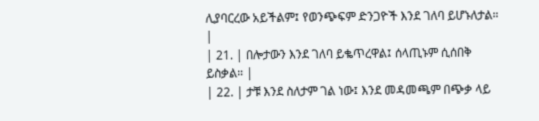ሊያባርረው አይችልም፤ የወንጭፍም ድንጋዮች እንደ ገለባ ይሆኑለታል። |
| 21. | በሎታውን እንደ ገለባ ይቈጥረዋል፤ ሰላጢኑም ሲሰበቅ ይስቃል። |
| 22. | ታቹ እንደ ስለታም ገል ነው፤ እንደ መዳመጫም በጭቃ ላይ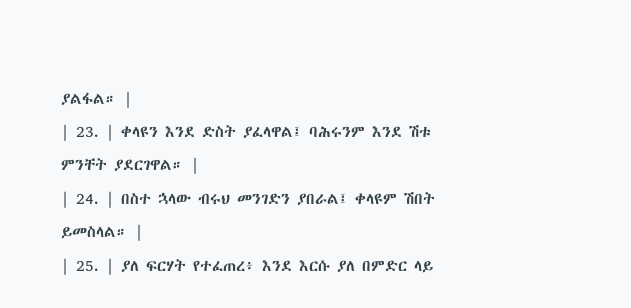ያልፋል። |
| 23. | ቀላዩን እንደ ድስት ያፈላዋል፤ ባሕሩንም እንደ ሽቱ ምንቸት ያደርገዋል። |
| 24. | በስተ ኋላው ብሩህ መንገድን ያበራል፤ ቀላዩም ሽበት ይመስላል። |
| 25. | ያለ ፍርሃት የተፈጠረ፥ እንደ እርሱ ያለ በምድር ላይ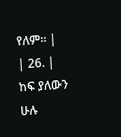የለም። |
| 26. | ከፍ ያለውን ሁሉ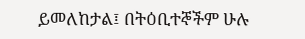ይመለከታል፤ በትዕቢተኞችም ሁሉ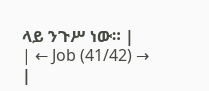ላይ ንጉሥ ነው። |
| ← Job (41/42) → |